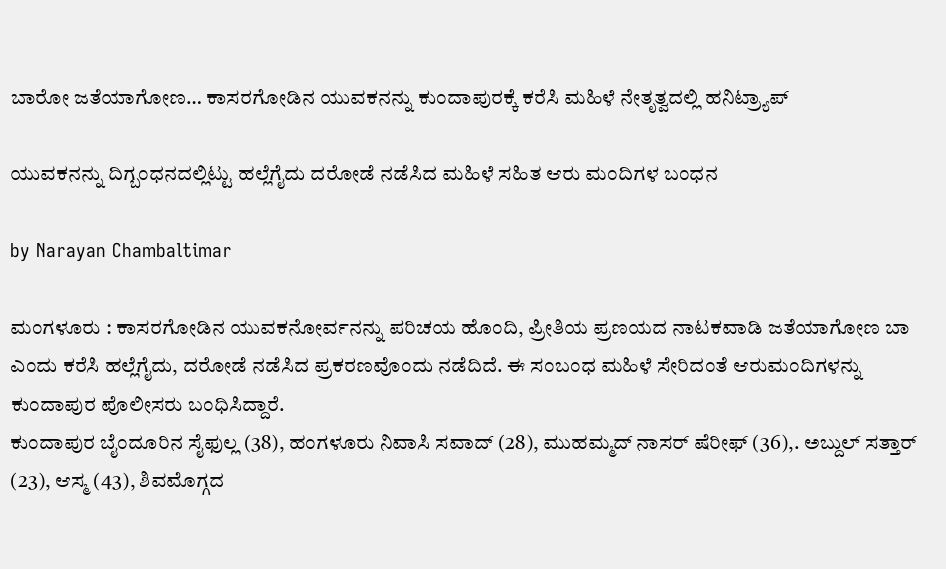ಬಾರೋ ಜತೆಯಾಗೋಣ… ಕಾಸರಗೋಡಿನ ಯುವಕನನ್ನು ಕುಂದಾಪುರಕ್ಕೆ ಕರೆಸಿ ಮಹಿಳೆ ನೇತೃತ್ವದಲ್ಲಿ ಹನಿಟ್ರ್ಯಾಪ್

ಯುವಕನನ್ನು ದಿಗ್ಬಂಧನದಲ್ಲಿಟ್ಟು ಹಲ್ಲೆಗೈದು ದರೋಡೆ ನಡೆಸಿದ ಮಹಿಳೆ ಸಹಿತ ಆರು ಮಂದಿಗಳ ಬಂಧನ

by Narayan Chambaltimar

ಮಂಗಳೂರು : ಕಾಸರಗೋಡಿನ ಯುವಕನೋರ್ವನನ್ನು ಪರಿಚಯ ಹೊಂದಿ, ಪ್ರೀತಿಯ ಪ್ರಣಯದ ನಾಟಕವಾಡಿ ಜತೆಯಾಗೋಣ ಬಾ ಎಂದು ಕರೆಸಿ ಹಲ್ಲೆಗೈದು, ದರೋಡೆ ನಡೆಸಿದ ಪ್ರಕರಣವೊಂದು ನಡೆದಿದೆ. ಈ ಸಂಬಂಧ ಮಹಿಳೆ ಸೇರಿದಂತೆ ಆರುಮಂದಿಗಳನ್ನು ಕುಂದಾಪುರ ಪೊಲೀಸರು ಬಂಧಿಸಿದ್ದಾರೆ.
ಕುಂದಾಪುರ ಬೈಂದೂರಿನ ಸೈಫುಲ್ಲ (38), ಹಂಗಳೂರು ನಿವಾಸಿ ಸವಾದ್ (28), ಮುಹಮ್ಮದ್ ನಾಸರ್ ಷೆರೀಫ್ (36),. ಅಬ್ದುಲ್ ಸತ್ತಾರ್ (23), ಆಸ್ಮ (43), ಶಿವಮೊಗ್ಗದ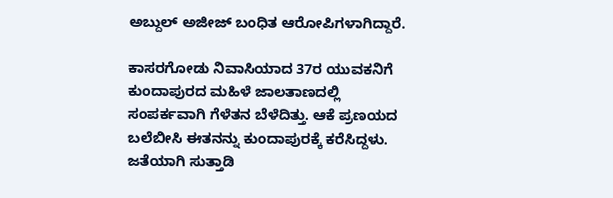ಅಬ್ದುಲ್ ಅಜೀಜ್ ಬಂಧಿತ ಆರೋಪಿಗಳಾಗಿದ್ದಾರೆ.

ಕಾಸರಗೋಡು ನಿವಾಸಿಯಾದ 37ರ ಯುವಕನಿಗೆ ಕುಂದಾಪುರದ ಮಹಿಳೆ ಜಾಲತಾಣದಲ್ಲಿ ಸಂಪರ್ಕವಾಗಿ ಗೆಳೆತನ ಬೆಳೆದಿತ್ತು. ಆಕೆ ಪ್ರಣಯದ ಬಲೆಬೀಸಿ ಈತನನ್ನು ಕುಂದಾಪುರಕ್ಕೆ ಕರೆಸಿದ್ದಳು. ಜತೆಯಾಗಿ ಸುತ್ತಾಡಿ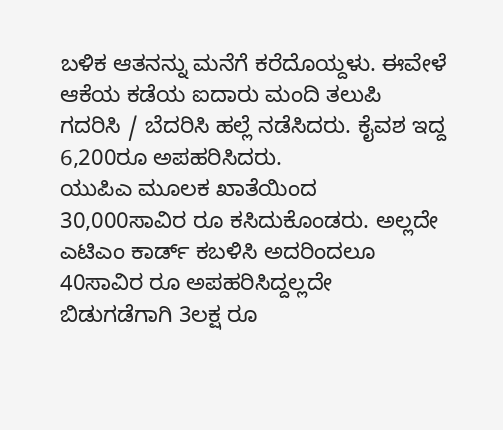ಬಳಿಕ ಆತನನ್ನು ಮನೆಗೆ ಕರೆದೊಯ್ದಳು. ಈವೇಳೆ ಆಕೆಯ ಕಡೆಯ ಐದಾರು ಮಂದಿ ತಲುಪಿ ಗದರಿಸಿ / ಬೆದರಿಸಿ ಹಲ್ಲೆ ನಡೆಸಿದರು. ಕೈವಶ ಇದ್ದ 6,200ರೂ ಅಪಹರಿಸಿದರು.
ಯುಪಿಎ ಮೂಲಕ ಖಾತೆಯಿಂದ 30,000ಸಾವಿರ ರೂ ಕಸಿದುಕೊಂಡರು. ಅಲ್ಲದೇ ಎಟಿಎಂ ಕಾರ್ಡ್ ಕಬಳಿಸಿ ಅದರಿಂದಲೂ 40ಸಾವಿರ ರೂ ಅಪಹರಿಸಿದ್ದಲ್ಲದೇ ಬಿಡುಗಡೆಗಾಗಿ 3ಲಕ್ಷ ರೂ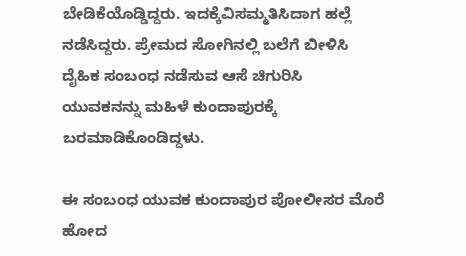ಬೇಡಿಕೆಯೊಡ್ಡಿದ್ದರು. ಇದಕ್ಕೆವಿಸಮ್ಮತಿಸಿದಾಗ ಹಲ್ಲೆ ನಡೆಸಿದ್ದರು. ಪ್ರೇಮದ ಸೋಗಿನಲ್ಲಿ ಬಲೆಗೆ ಬೀಳಿಸಿ ದೈಹಿಕ ಸಂಬಂಧ ನಡೆಸುವ ಆಸೆ ಚಿಗುರಿಸಿ ಯುವಕನನ್ನು ಮಹಿಳೆ ಕುಂದಾಪುರಕ್ಕೆ ಬರಮಾಡಿಕೊಂಡಿದ್ದಳು.

ಈ ಸಂಬಂಧ ಯುವಕ ಕುಂದಾಪುರ ಪೋಲೀಸರ ಮೊರೆ ಹೋದ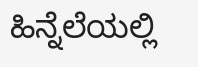ಹಿನ್ನೆಲೆಯಲ್ಲಿ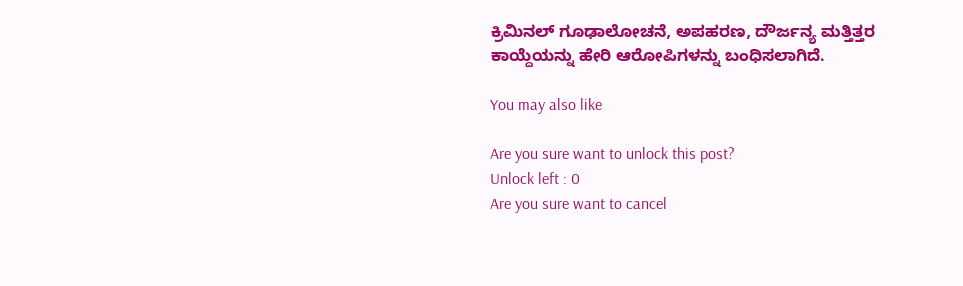ಕ್ರಿಮಿನಲ್ ಗೂಢಾಲೋಚನೆ, ಅಪಹರಣ, ದೌರ್ಜನ್ಯ ಮತ್ತಿತ್ತರ ಕಾಯ್ದೆಯನ್ನು ಹೇರಿ ಆರೋಪಿಗಳನ್ನು ಬಂಧಿಸಲಾಗಿದೆ.

You may also like

Are you sure want to unlock this post?
Unlock left : 0
Are you sure want to cancel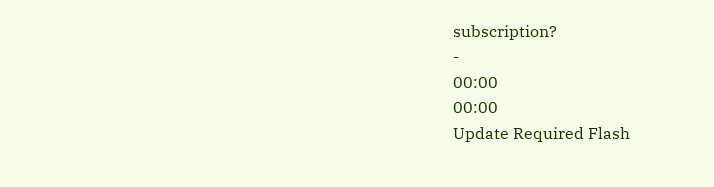subscription?
-
00:00
00:00
Update Required Flash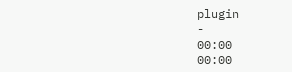plugin
-
00:00
00:00